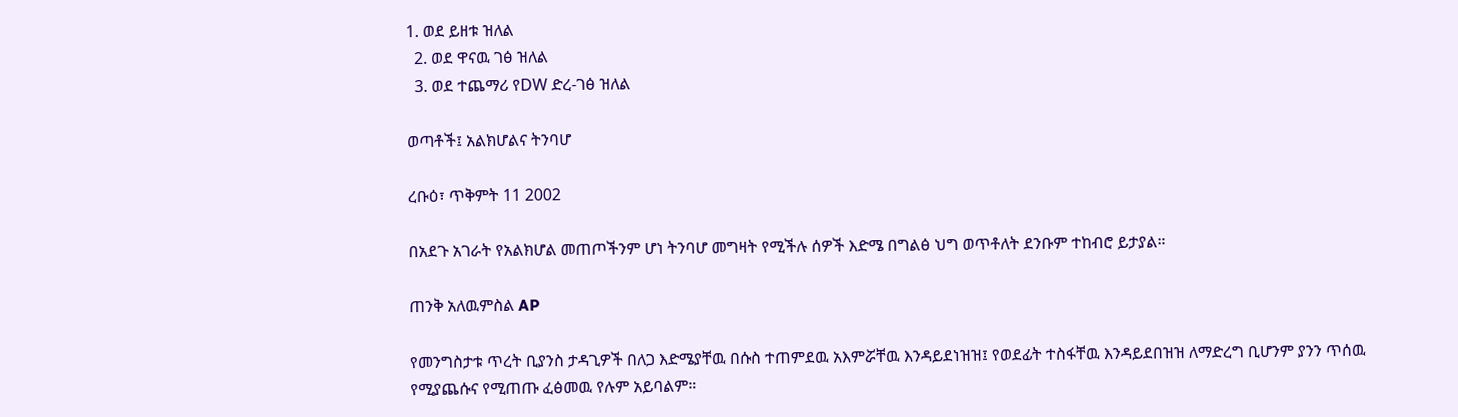1. ወደ ይዘቱ ዝለል
  2. ወደ ዋናዉ ገፅ ዝለል
  3. ወደ ተጨማሪ የDW ድረ-ገፅ ዝለል

ወጣቶች፤ አልክሆልና ትንባሆ

ረቡዕ፣ ጥቅምት 11 2002

በአደጉ አገራት የአልክሆል መጠጦችንም ሆነ ትንባሆ መግዛት የሚችሉ ሰዎች እድሜ በግልፅ ህግ ወጥቶለት ደንቡም ተከብሮ ይታያል።

ጠንቅ አለዉምስል AP

የመንግስታቱ ጥረት ቢያንስ ታዳጊዎች በለጋ እድሜያቸዉ በሱስ ተጠምደዉ አእምሯቸዉ እንዳይደነዝዝ፤ የወደፊት ተስፋቸዉ እንዳይደበዝዝ ለማድረግ ቢሆንም ያንን ጥሰዉ የሚያጨሱና የሚጠጡ ፈፅመዉ የሉም አይባልም።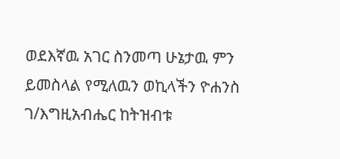ወደእኛዉ አገር ስንመጣ ሁኔታዉ ምን ይመስላል የሚለዉን ወኪላችን ዮሐንስ ገ/እግዚአብሔር ከትዝብቱ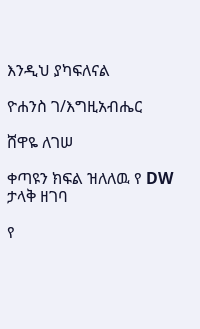እንዲህ ያካፍለናል

ዮሐንስ ገ/እግዚአብሔር

ሸዋዬ ለገሠ

ቀጣዩን ክፍል ዝለለዉ የ DW ታላቅ ዘገባ

የ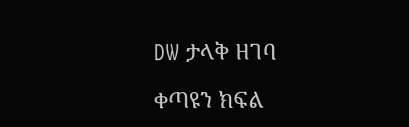DW ታላቅ ዘገባ

ቀጣዩን ክፍል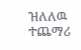ዝለለዉ ተጨማሪ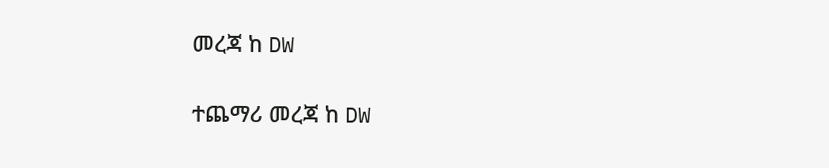መረጃ ከ DW

ተጨማሪ መረጃ ከ DW